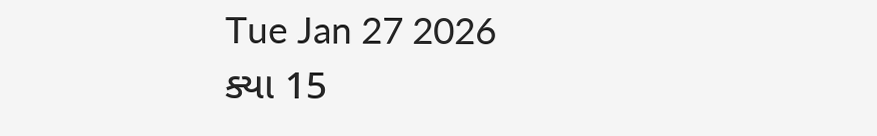Tue Jan 27 2026
ક્યા 15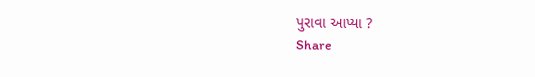પુરાવા આપ્યા ?
Share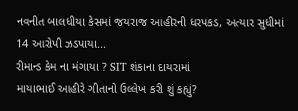નવનીત બાલધીયા કેસમાં જયરાજ આહીરની ધરપકડ, અત્યાર સુધીમાં 14 આરોપી ઝડપાયા...
રીમાન્ડ કેમ ના મંગાયા ? SIT શંકાના દાયરામાં
માયાભાઈ આહીરે ગીતાનો ઉલ્લેખ કરી શું કહ્યું?